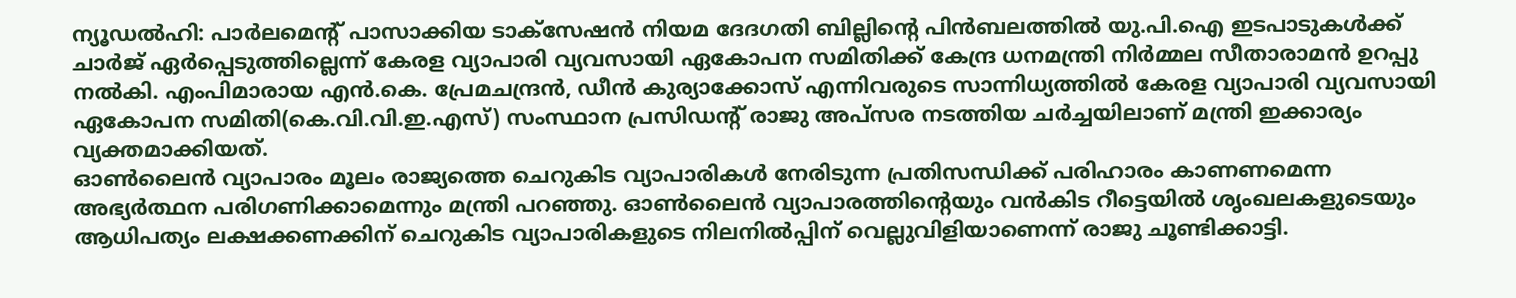ന്യൂഡൽഹി: പാർലമെന്റ് പാസാക്കിയ ടാക്സേഷൻ നിയമ ദേദഗതി ബില്ലിന്റെ പിൻബലത്തിൽ യു.പി.ഐ ഇടപാടുകൾക്ക് ചാർജ് ഏർപ്പെടുത്തില്ലെന്ന് കേരള വ്യാപാരി വ്യവസായി ഏകോപന സമിതിക്ക് കേന്ദ്ര ധനമന്ത്രി നിർമ്മല സീതാരാമൻ ഉറപ്പു നൽകി. എംപിമാരായ എൻ.കെ. പ്രേമചന്ദ്രൻ, ഡീൻ കുര്യാക്കോസ് എന്നിവരുടെ സാന്നിധ്യത്തിൽ കേരള വ്യാപാരി വ്യവസായി ഏകോപന സമിതി(കെ.വി.വി.ഇ.എസ്) സംസ്ഥാന പ്രസിഡന്റ് രാജു അപ്സര നടത്തിയ ചർച്ചയിലാണ് മന്ത്രി ഇക്കാര്യം വ്യക്തമാക്കിയത്.
ഓൺലൈൻ വ്യാപാരം മൂലം രാജ്യത്തെ ചെറുകിട വ്യാപാരികൾ നേരിടുന്ന പ്രതിസന്ധിക്ക് പരിഹാരം കാണണമെന്ന അഭ്യർത്ഥന പരിഗണിക്കാമെന്നും മന്ത്രി പറഞ്ഞു. ഓൺലൈൻ വ്യാപാരത്തിന്റെയും വൻകിട റീട്ടെയിൽ ശൃംഖലകളുടെയും ആധിപത്യം ലക്ഷക്കണക്കിന് ചെറുകിട വ്യാപാരികളുടെ നിലനിൽപ്പിന് വെല്ലുവിളിയാണെന്ന് രാജു ചൂണ്ടിക്കാട്ടി.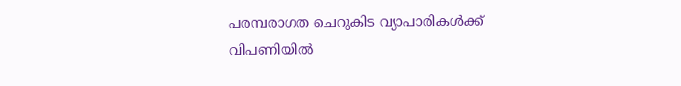പരമ്പരാഗത ചെറുകിട വ്യാപാരികൾക്ക് വിപണിയിൽ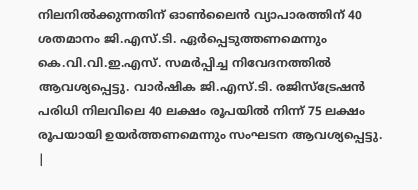നിലനിൽക്കുന്നതിന് ഓൺലൈൻ വ്യാപാരത്തിന് 40 ശതമാനം ജി.എസ്.ടി. ഏർപ്പെടുത്തണമെന്നും കെ.വി.വി.ഇ.എസ്. സമർപ്പിച്ച നിവേദനത്തിൽ ആവശ്യപ്പെട്ടു. വാർഷിക ജി.എസ്.ടി. രജിസ്ട്രേഷൻ പരിധി നിലവിലെ 40 ലക്ഷം രൂപയിൽ നിന്ന് 75 ലക്ഷം രൂപയായി ഉയർത്തണമെന്നും സംഘടന ആവശ്യപ്പെട്ടു.
|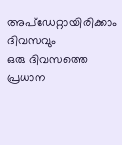അപ്ഡേറ്റായിരിക്കാം ദിവസവും
ഒരു ദിവസത്തെ പ്രധാന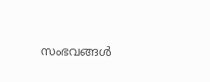സംഭവങ്ങൾ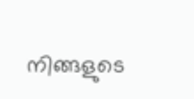നിങ്ങളുടെ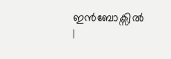ഇൻബോക്സിൽ |